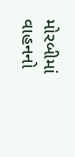મોરબીમાં વાહનનો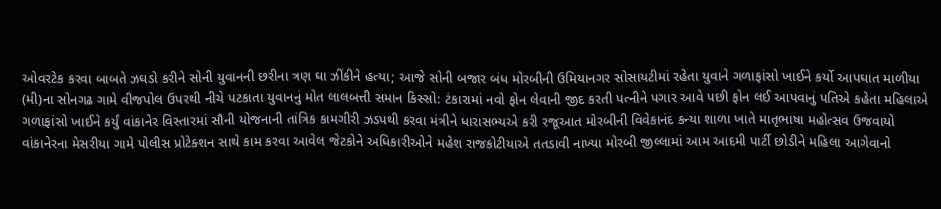ઓવરટેક કરવા બાબતે ઝઘડો કરીને સોની યુવાનની છરીના ત્રણ ઘા ઝીંકીને હત્યા; આજે સોની બજાર બંધ મોરબીની ઉમિયાનગર સોસાયટીમાં રહેતા યુવાને ગળાફાંસો ખાઈને કર્યો આપઘાત માળીયા (મી)ના સોનગઢ ગામે વીજપોલ ઉપરથી નીચે પટકાતા યુવાનનું મોત લાલબત્તી સમાન કિસ્સો: ટંકારામાં નવો ફોન લેવાની જીદ કરતી પત્નીને પગાર આવે પછી ફોન લઈ આપવાનું પતિએ કહેતા મહિલાએ ગળાફાંસો ખાઈને કર્યું વાંકાનેર વિસ્તારમાં સૌની યોજનાની તાંત્રિક કામગીરી ઝડપથી કરવા મંત્રીને ધારાસભ્યએ કરી રજૂઆત મોરબીની વિવેકાનંદ કન્યા શાળા ખાતે માતૃભાષા મહોત્સવ ઉજવાયો વાંકાનેરના મેસરીયા ગામે પોલીસ પ્રોટેક્શન સાથે કામ કરવા આવેલ જેટકોને અધિકારીઓને મહેશ રાજકોટીયાએ તતડાવી નાખ્યા મોરબી જીલ્લામાં આમ આદમી પાર્ટી છોડીને મહિલા આગેવાનો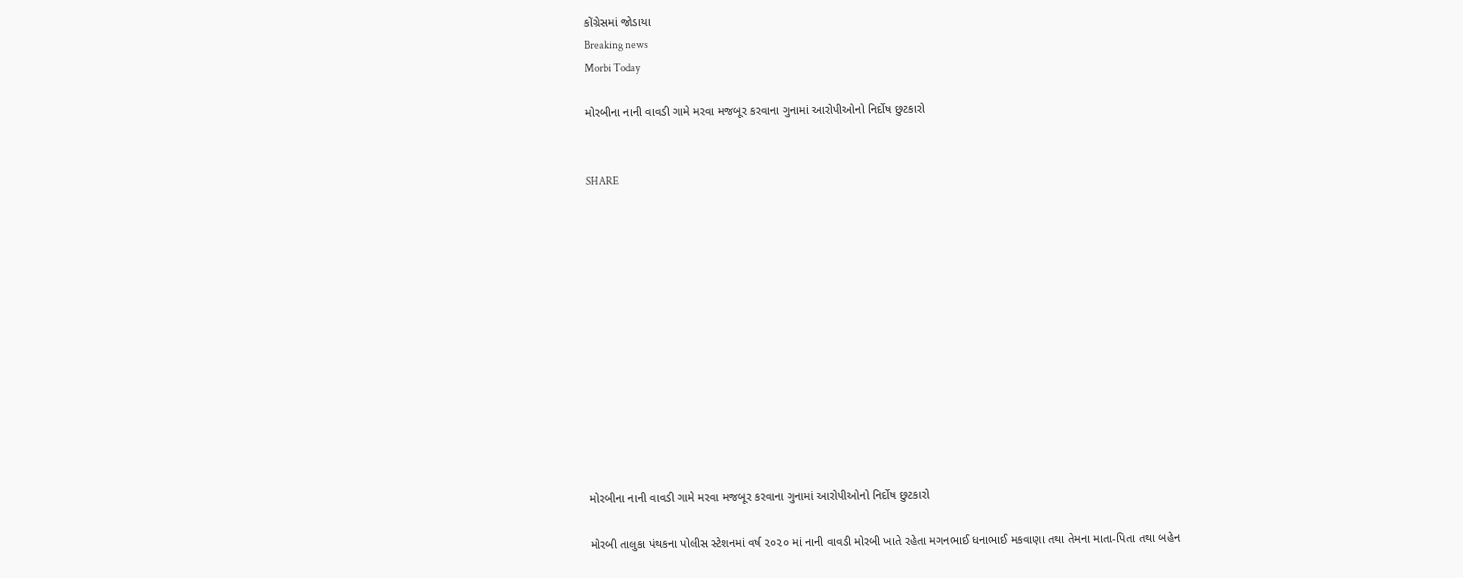કોંગ્રેસમાં જોડાયા
Breaking news
Morbi Today

મોરબીના નાની વાવડી ગામે મરવા મજબૂર કરવાના ગુનામાં આરોપીઓનો નિર્દોષ છુટકારો


SHARE













મોરબીના નાની વાવડી ગામે મરવા મજબૂર કરવાના ગુનામાં આરોપીઓનો નિર્દોષ છુટકારો

મોરબી તાલુકા પંથકના પોલીસ સ્ટેશનમાં વર્ષ ૨૦૨૦ માં નાની વાવડી મોરબી ખાતે રહેતા મગનભાઈ ધનાભાઈ મકવાણા તથા તેમના માતા-પિતા તથા બહેન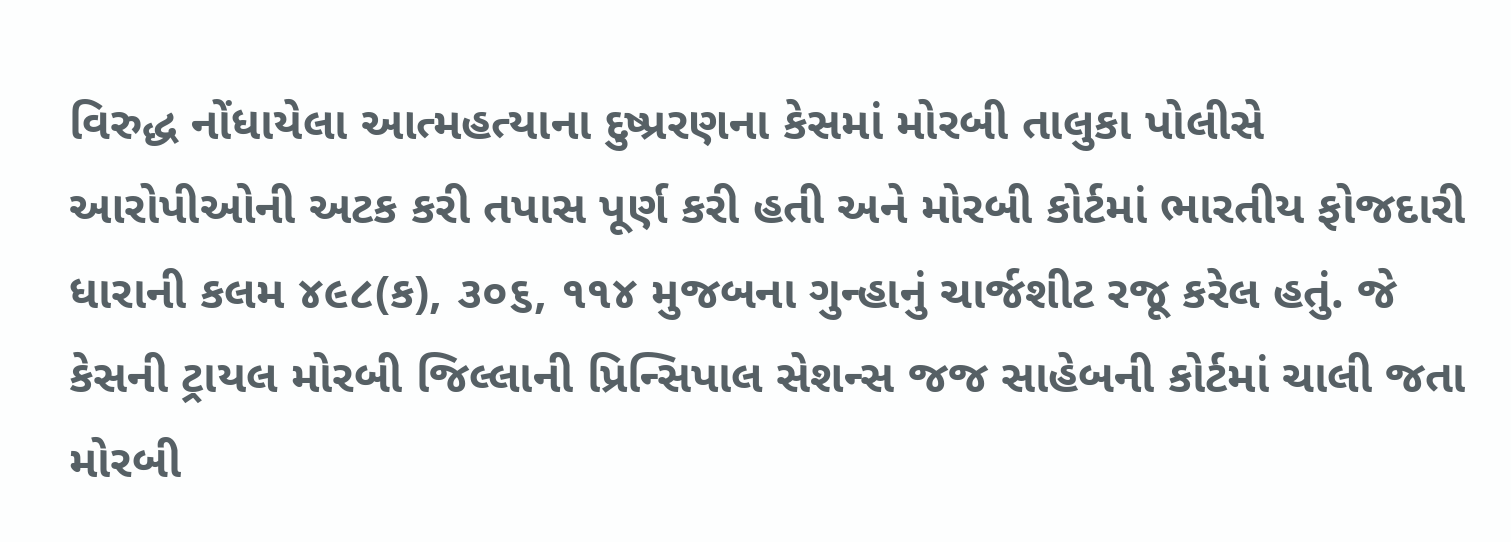વિરુદ્ધ નોંધાયેલા આત્મહત્યાના દુષ્પ્રરણના કેસમાં મોરબી તાલુકા પોલીસે આરોપીઓની અટક કરી તપાસ પૂર્ણ કરી હતી અને મોરબી કોર્ટમાં ભારતીય ફોજદારી ધારાની કલમ ૪૯૮(ક), ૩૦૬, ૧૧૪ મુજબના ગુન્હાનું ચાર્જશીટ રજૂ કરેલ હતું. જે કેસની ટ્રાયલ મોરબી જિલ્લાની પ્રિન્સિપાલ સેશન્સ જજ સાહેબની કોર્ટમાં ચાલી જતા મોરબી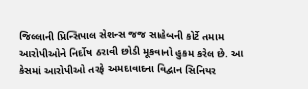જિલ્લાની પ્રિન્સિપાલ સેશન્સ જજ સાહેબની કોર્ટે તમામ આરોપીઓને નિર્દોષ ઠરાવી છોડી મૂકવાનો હુકમ કરેલ છે. આ કેસમાં આરોપીઓ તરફે અમદાવાદના વિદ્વાન સિનિયર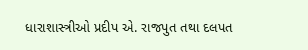ધારાશાસ્ત્રીઓ પ્રદીપ એ. રાજપુત તથા દલપત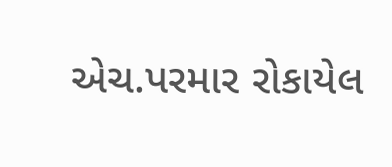એચ.પરમાર રોકાયેલ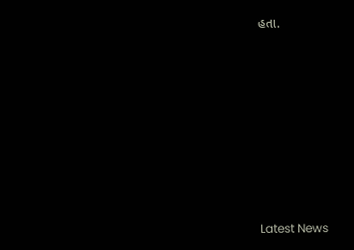હતા.








Latest News